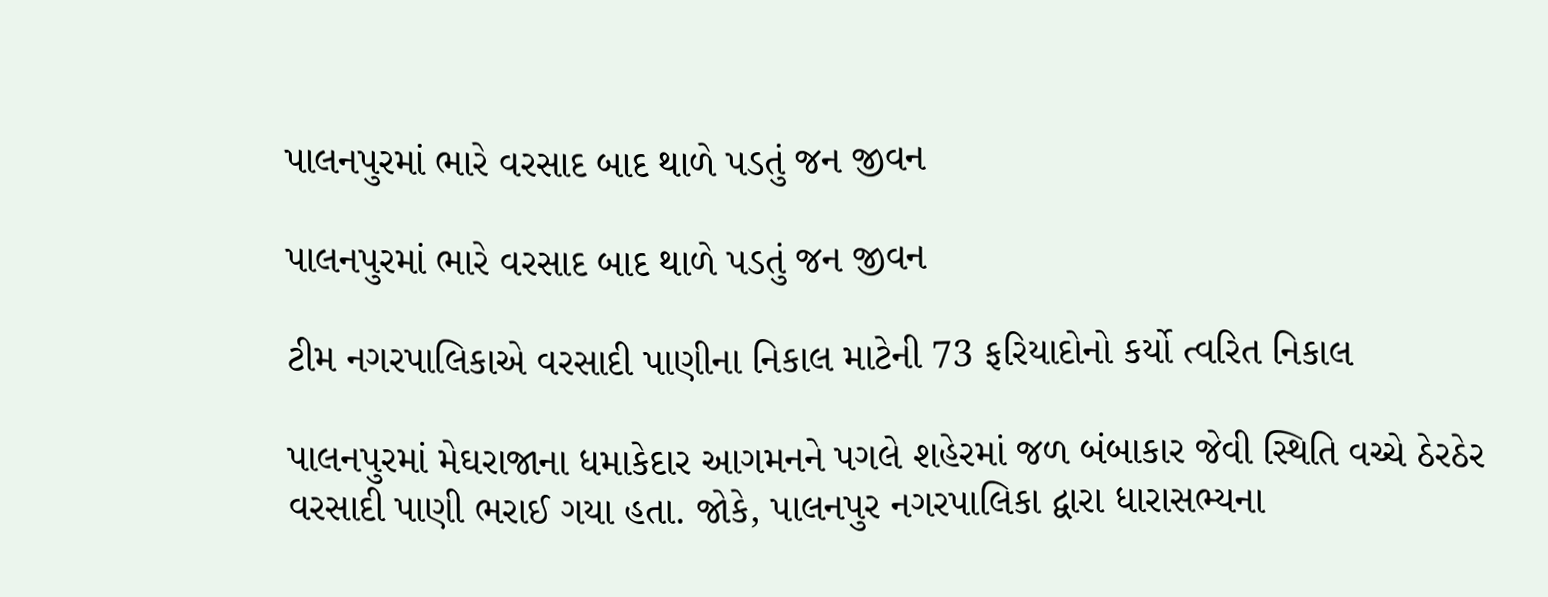પાલનપુરમાં ભારે વરસાદ બાદ થાળે પડતું જન જીવન

પાલનપુરમાં ભારે વરસાદ બાદ થાળે પડતું જન જીવન

ટીમ નગરપાલિકાએ વરસાદી પાણીના નિકાલ માટેની 73 ફરિયાદોનો કર્યો ત્વરિત નિકાલ

પાલનપુરમાં મેઘરાજાના ધમાકેદાર આગમનને પગલે શહેરમાં જળ બંબાકાર જેવી સ્થિતિ વચ્ચે ઠેરઠેર વરસાદી પાણી ભરાઈ ગયા હતા. જોકે, પાલનપુર નગરપાલિકા દ્વારા ધારાસભ્યના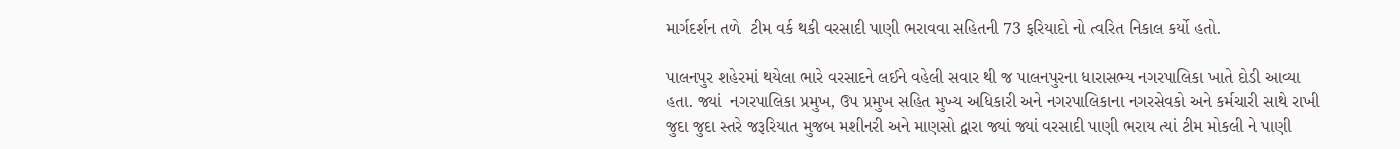માર્ગદર્શન તળે  ટીમ વર્ક થકી વરસાદી પાણી ભરાવવા સહિતની 73 ફરિયાદો નો ત્વરિત નિકાલ કર્યો હતો.

પાલનપુર શહેરમાં થયેલા ભારે વરસાદને લઈને વહેલી સવાર થી જ પાલનપુરના ધારાસભ્ય નગરપાલિકા ખાતે દોડી આવ્યા હતા. જ્યાં  નગરપાલિકા પ્રમુખ, ઉપ પ્રમુખ સહિત મુખ્ય અધિકારી અને નગરપાલિકાના નગરસેવકો અને કર્મચારી સાથે રાખી જુદા જુદા સ્તરે જરૂરિયાત મુજબ મશીનરી અને માણસો દ્વારા જ્યાં જ્યાં વરસાદી પાણી ભરાય ત્યાં ટીમ મોકલી ને પાણી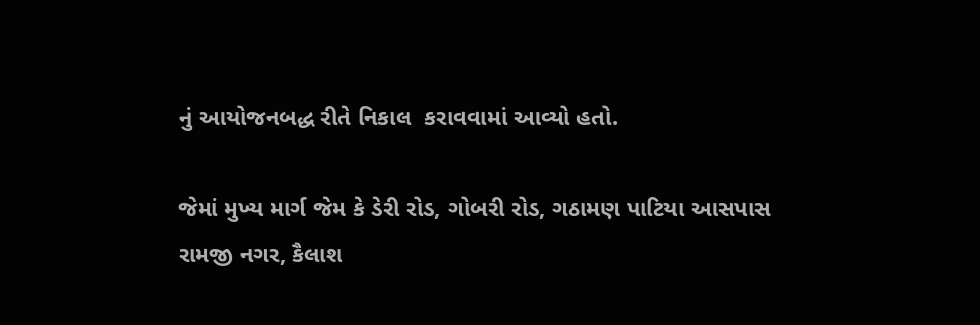નું આયોજનબદ્ધ રીતે નિકાલ  કરાવવામાં આવ્યો હતો.

જેમાં મુખ્ય માર્ગ જેમ કે ડેરી રોડ, ગોબરી રોડ, ગઠામણ પાટિયા આસપાસ રામજી નગર, કૈલાશ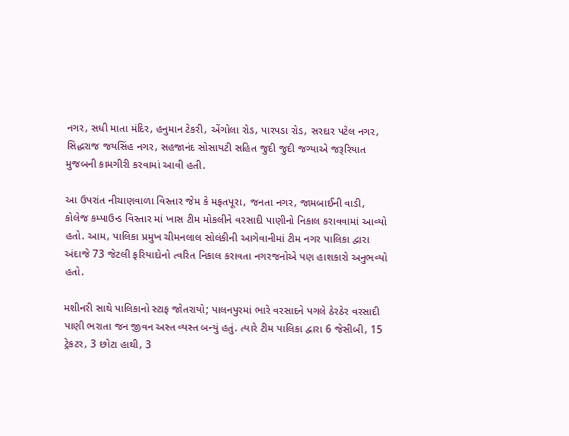નગર, સધી માતા મંદિર, હનુમાન ટેકરી, એંગોલા રોડ, પારપડા રોડ, સરદાર પટેલ નગર, સિદ્ધરાજ જયસિંહ નગર, સહજાનંદ સોસાયટી સહિત જુદી જુદી જગ્યાએ જરૂરિયાત મુજબની કામગીરી કરવામાં આવી હતી.

આ ઉપરાંત નીચાણવાળા વિસ્તાર જેમ કે મફતપૂરા, જનતા નગર, જામબાઈની વાડી, કોલેજ કમ્પાઉન્ડ વિસ્તાર માં ખાસ ટીમ મોકલીને વરસાદી પાણીનો નિકાલ કરાવવામાં આવ્યો હતો. આમ, પાલિકા પ્રમુખ ચીમનલાલ સોલંકીની આગેવાનીમાં ટીમ નગર પાલિકા દ્વારા અંદાજે 73 જેટલી ફરિયાદોનો ત્વરિત નિકાલ કરાવતા નગરજનોએ પણ હાશકારો અનુભવ્યો હતો.

મશીનરી સાથે પાલિકાનો સ્ટાફ જોતરાયો; પાલનપુરમાં ભારે વરસાદને પગલે ઠેરઠેર વરસાદી પાણી ભરાતા જન જીવન અસ્ત વ્યસ્ત બન્યું હતું. ત્યારે ટીમ પાલિકા દ્વારા 6 જેસીબી, 15 ટ્રેકટર, 3 છોટા હાથી, 3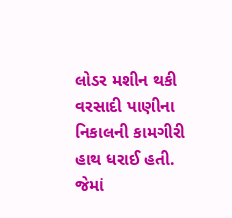લોડર મશીન થકી વરસાદી પાણીના નિકાલની કામગીરી હાથ ધરાઈ હતી. જેમાં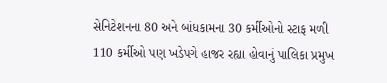સેનિટેશનના 80 અને બાંધકામના 30 કર્મીઓનો સ્ટાફ મળી 110 કર્મીઓ પણ ખડેપગે હાજર રહ્યા હોવાનું પાલિકા પ્રમુખ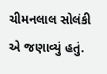ચીમનલાલ સોલંકી એ જણાવ્યું હતું.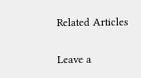Related Articles

Leave a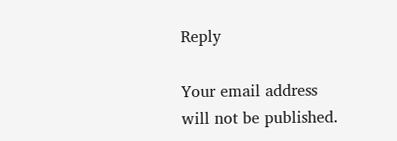Reply

Your email address will not be published.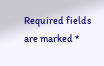Required fields are marked *